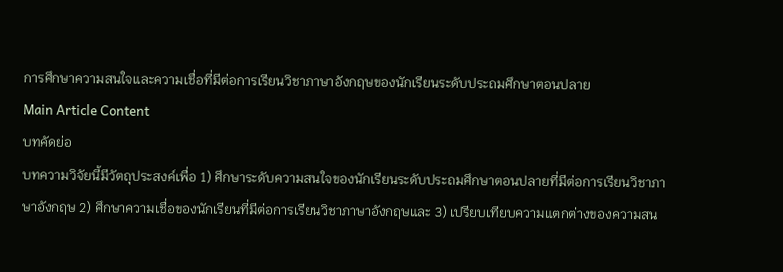การศึกษาความสนใจและความเชื่อที่มีต่อการเรียนวิชาภาษาอังกฤษของนักเรียนระดับประถมศึกษาตอนปลาย
Main Article Content
บทคัดย่อ
บทความวิจัยนี้มีวัตถุประสงค์เพื่อ 1) ศึกษาระดับความสนใจของนักเรียนระดับประถมศึกษาตอนปลายที่มีต่อการเรียนวิชาภาษาอังกฤษ 2) ศึกษาความเชื่อของนักเรียนที่มีต่อการเรียนวิชาภาษาอังกฤษและ 3) เปรียบเทียบความแตกต่างของความสน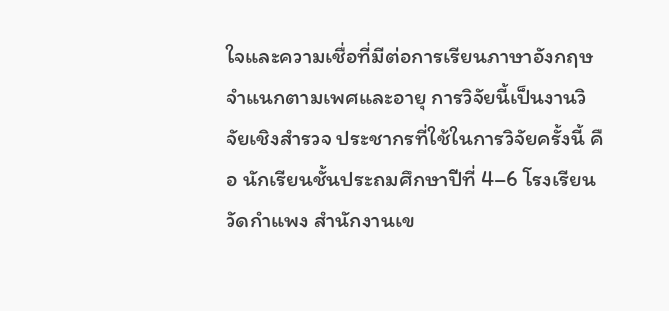ใจและความเชื่อที่มีต่อการเรียนภาษาอังกฤษจำแนกตามเพศและอายุ การวิจัยนี้เป็นงานวิจัยเชิงสำรวจ ประชากรที่ใช้ในการวิจัยครั้งนี้ คือ นักเรียนชั้นประถมศึกษาปีที่ 4–6 โรงเรียนวัดกำแพง สำนักงานเข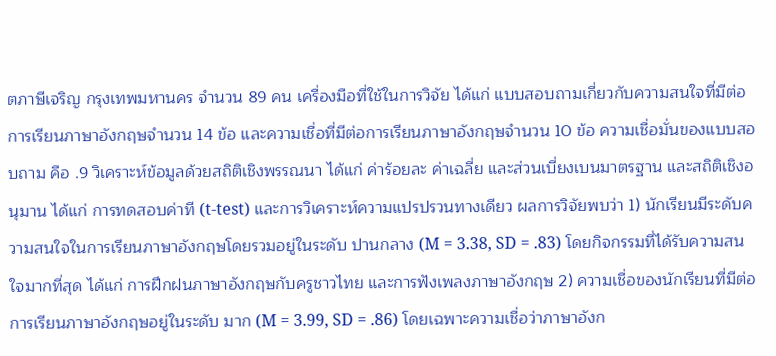ตภาษีเจริญ กรุงเทพมหานคร จำนวน 89 คน เครื่องมือที่ใช้ในการวิจัย ได้แก่ แบบสอบถามเกี่ยวกับความสนใจที่มีต่อการเรียนภาษาอังกฤษจำนวน 14 ข้อ และความเชื่อที่มีต่อการเรียนภาษาอังกฤษจำนวน 10 ข้อ ความเชื่อมั่นของแบบสอบถาม คือ .9 วิเคราะห์ข้อมูลด้วยสถิติเชิงพรรณนา ได้แก่ ค่าร้อยละ ค่าเฉลี่ย และส่วนเบี่ยงเบนมาตรฐาน และสถิติเชิงอนุมาน ได้แก่ การทดสอบค่าที (t-test) และการวิเคราะห์ความแปรปรวนทางเดียว ผลการวิจัยพบว่า 1) นักเรียนมีระดับความสนใจในการเรียนภาษาอังกฤษโดยรวมอยู่ในระดับ ปานกลาง (M = 3.38, SD = .83) โดยกิจกรรมที่ได้รับความสนใจมากที่สุด ได้แก่ การฝึกฝนภาษาอังกฤษกับครูชาวไทย และการฟังเพลงภาษาอังกฤษ 2) ความเชื่อของนักเรียนที่มีต่อการเรียนภาษาอังกฤษอยู่ในระดับ มาก (M = 3.99, SD = .86) โดยเฉพาะความเชื่อว่าภาษาอังก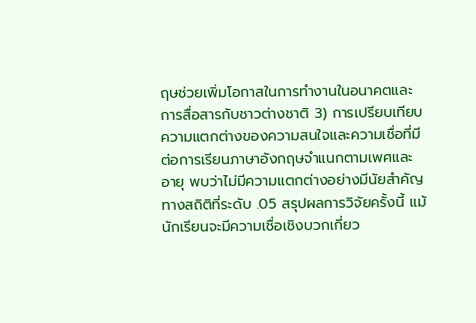ฤษช่วยเพิ่มโอกาสในการทำงานในอนาคตและการสื่อสารกับชาวต่างชาติ 3) การเปรียบเทียบความแตกต่างของความสนใจและความเชื่อที่มีต่อการเรียนภาษาอังกฤษจำแนกตามเพศและอายุ พบว่าไม่มีความแตกต่างอย่างมีนัยสำคัญทางสถิติที่ระดับ .05 สรุปผลการวิจัยครั้งนี้ แม้นักเรียนจะมีความเชื่อเชิงบวกเกี่ยว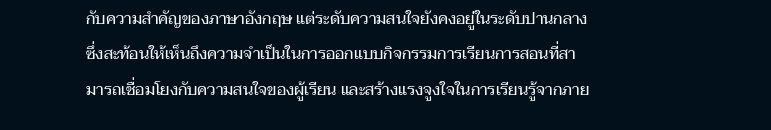กับความสำคัญของภาษาอังกฤษ แต่ระดับความสนใจยังคงอยู่ในระดับปานกลาง ซึ่งสะท้อนให้เห็นถึงความจำเป็นในการออกแบบกิจกรรมการเรียนการสอนที่สามารถเชื่อมโยงกับความสนใจของผู้เรียน และสร้างแรงจูงใจในการเรียนรู้จากภาย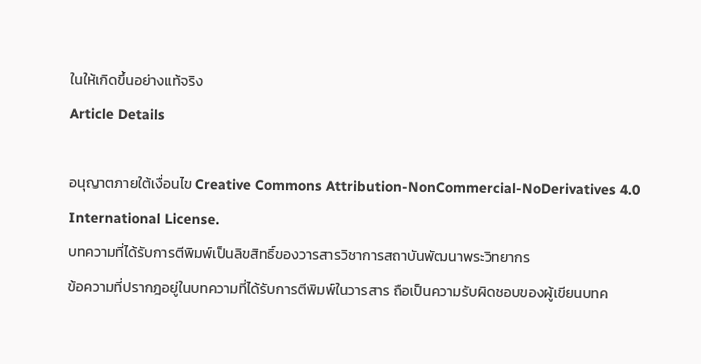ในให้เกิดขึ้นอย่างแท้จริง
Article Details

อนุญาตภายใต้เงื่อนไข Creative Commons Attribution-NonCommercial-NoDerivatives 4.0 International License.
บทความที่ได้รับการตีพิมพ์เป็นลิขสิทธิ์ของวารสารวิชาการสถาบันพัฒนาพระวิทยากร
ข้อความที่ปรากฎอยู่ในบทความที่ได้รับการตีพิมพ์ในวารสาร ถือเป็นความรับผิดชอบของผู้เขียนบทค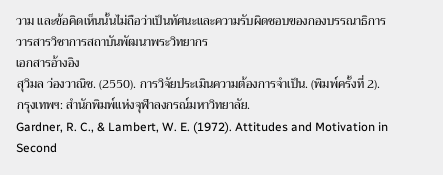วาม และข้อคิดเห็นนั้นไม่ถือว่าเป็นทัศนะและความรับผิดชอบของกองบรรณาธิการวารสารวิชาการสถาบันพัฒนาพระวิทยากร
เอกสารอ้างอิง
สุวิมล ว่องวาณิช. (2550). การวิจัยประเมินความต้องการจำเป็น. (พิมพ์ครั้งที่ 2). กรุงเทพฯ: สำนักพิมพ์แห่งจุฬาลงกรณ์มหาวิทยาลัย.
Gardner, R. C., & Lambert, W. E. (1972). Attitudes and Motivation in Second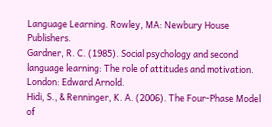Language Learning. Rowley, MA: Newbury House Publishers.
Gardner, R. C. (1985). Social psychology and second language learning: The role of attitudes and motivation. London: Edward Arnold.
Hidi, S., & Renninger, K. A. (2006). The Four-Phase Model of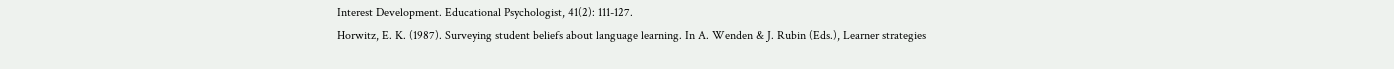Interest Development. Educational Psychologist, 41(2): 111-127.
Horwitz, E. K. (1987). Surveying student beliefs about language learning. In A. Wenden & J. Rubin (Eds.), Learner strategies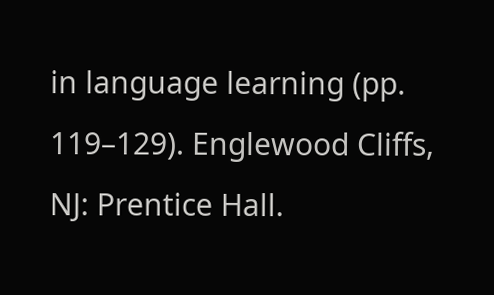in language learning (pp. 119–129). Englewood Cliffs, NJ: Prentice Hall.